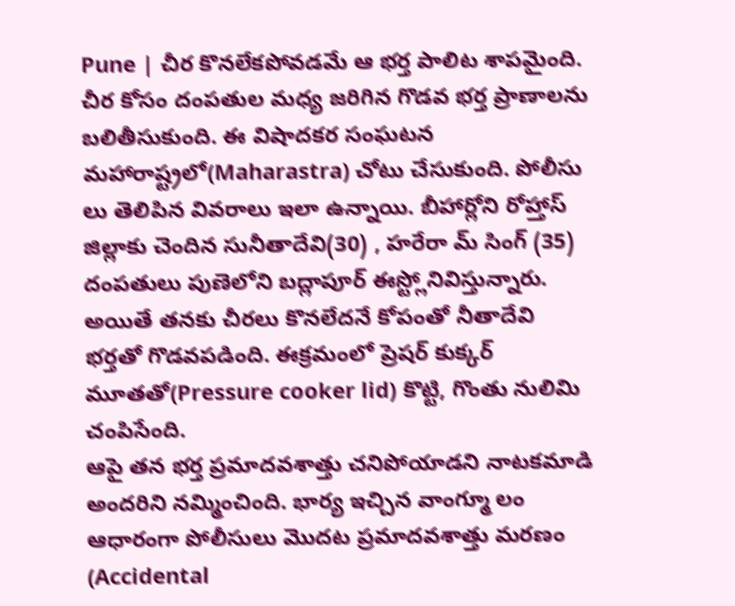Pune | చీర కొనలేకపోవడమే ఆ భర్త పాలిట శాపమైంది. చీర కోసం దంపతుల మధ్య జరిగిన గొడవ భర్త ప్రాణాలను బలితీసుకుంది. ఈ విషాదకర సంఘటన మహారాష్ట్రలో(Maharastra) చోటు చేసుకుంది. పోలీసు లు తెలిపిన వివరాలు ఇలా ఉన్నాయి. బీహార్లోని రోహ్తాస్ జిల్లాకు చెందిన సునీతాదేవి(30) , హరేరా మ్ సింగ్ (35) దంపతులు పుణెలోని బద్లాపూర్ ఈస్ట్లోనివిస్తున్నారు. అయితే తనకు చీరలు కొనలేదనే కోపంతో నీతాదేవి భర్తతో గొడవపడింది. ఈక్రమంలో ప్రెషర్ కుక్కర్ మూతతో(Pressure cooker lid) కొట్టి, గొంతు నులిమి చంపిసేంది.
ఆపై తన భర్త ప్రమాదవశాత్తు చనిపోయాడని నాటకమాడి అందరిని నమ్మించింది. భార్య ఇచ్చిన వాంగ్మూ లం ఆధారంగా పోలీసులు మొదట ప్రమాదవశాత్తు మరణం (Accidental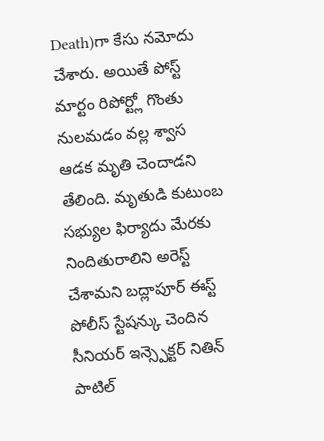Death)గా కేసు నమోదు చేశారు. అయితే పోస్ట్ మార్టం రిపోర్ట్లో గొంతు నులమడం వల్ల శ్వాస ఆడక మృతి చెందాడని తేలింది. మృతుడి కుటుంబ సభ్యుల ఫిర్యాదు మేరకు నిందితురాలిని అరెస్ట్ చేశామని బద్లాపూర్ ఈస్ట్ పోలీస్ స్టేషన్కు చెందిన సీనియర్ ఇన్స్పెక్టర్ నితిన్ పాటిల్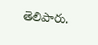తెలిపారు.